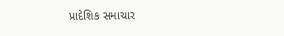પ્રાદેશિક સમાચાર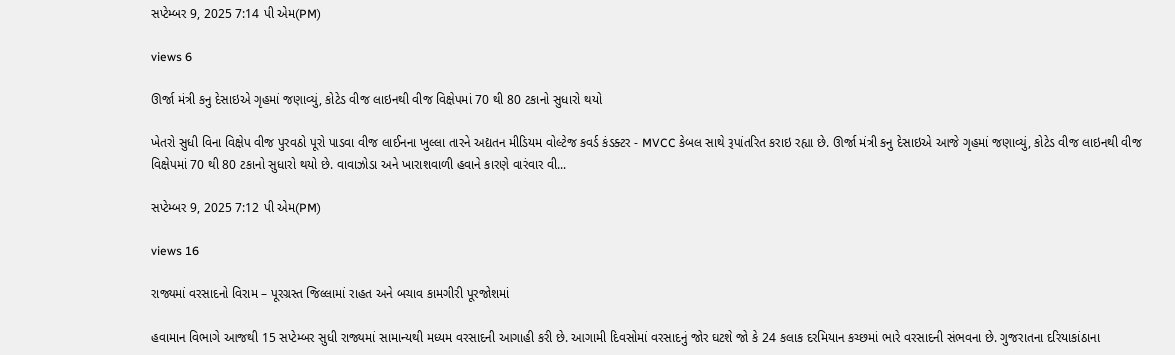સપ્ટેમ્બર 9, 2025 7:14 પી એમ(PM)

views 6

ઊર્જા મંત્રી કનુ દેસાઇએ ગૃહમાં જણાવ્યું, કોટેડ વીજ લાઇનથી વીજ વિક્ષેપમાં 70 થી 80 ટકાનો સુધારો થયો

ખેતરો સુધી વિના વિક્ષેપ વીજ પુરવઠો પૂરો પાડવા વીજ લાઈનના ખુલ્લા તારને અદ્યતન મીડિયમ વોલ્ટેજ કવર્ડ કંડક્ટર - MVCC કેબલ સાથે રૂપાંતરિત કરાઇ રહ્યા છે. ઊર્જા મંત્રી કનુ દેસાઇએ આજે ગૃહમાં જણાવ્યું, કોટેડ વીજ લાઇનથી વીજ વિક્ષેપમાં 70 થી 80 ટકાનો સુધારો થયો છે. વાવાઝોડા અને ખારાશવાળી હવાને કારણે વારંવાર વી...

સપ્ટેમ્બર 9, 2025 7:12 પી એમ(PM)

views 16

રાજ્યમાં વરસાદનો વિરામ – પૂરગ્રસ્ત જિલ્લામાં રાહત અને બચાવ કામગીરી પૂરજોશમાં

હવામાન વિભાગે આજથી 15 સપ્ટેમ્બર સુધી રાજ્યમાં સામાન્યથી મધ્યમ વરસાદની આગાહી કરી છે. આગામી દિવસોમાં વરસાદનું જોર ઘટશે જો કે 24 કલાક દરમિયાન કચ્છમાં ભારે વરસાદની સંભવના છે. ગુજરાતના દરિયાકાંઠાના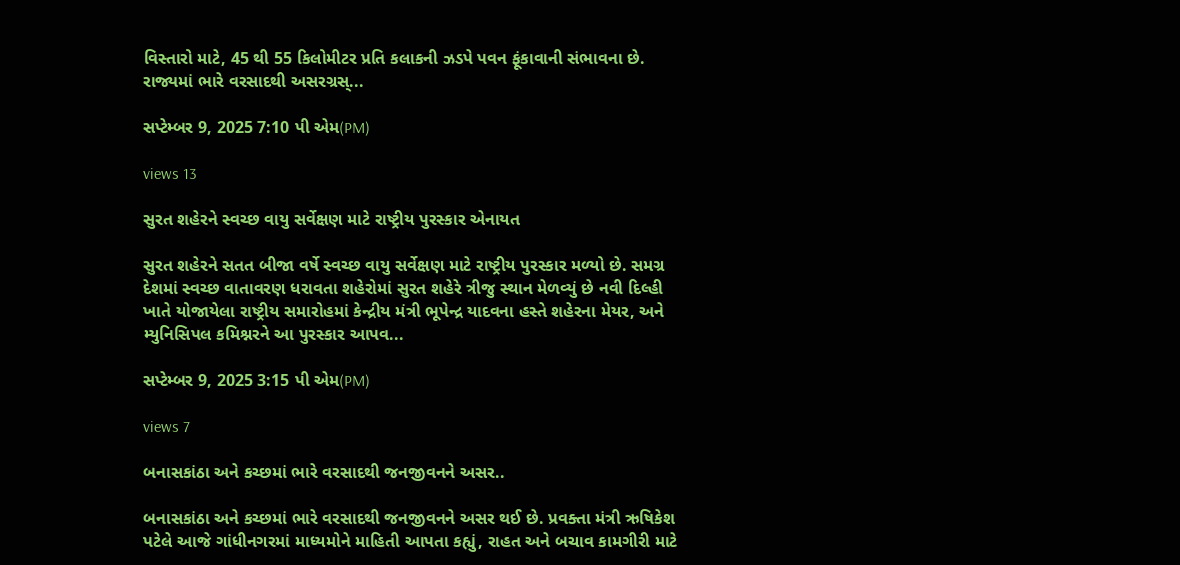વિસ્તારો માટે, 45 થી 55 કિલોમીટર પ્રતિ કલાકની ઝડપે પવન ફૂંકાવાની સંભાવના છે. રાજ્યમાં ભારે વરસાદથી અસરગ્રસ્...

સપ્ટેમ્બર 9, 2025 7:10 પી એમ(PM)

views 13

સુરત શહેરને સ્વચ્છ વાયુ સર્વેક્ષણ માટે રાષ્ટ્રીય પુરસ્કાર એનાયત

સુરત શહેરને સતત બીજા વર્ષે સ્વચ્છ વાયુ સર્વેક્ષણ માટે રાષ્ટ્રીય પુરસ્કાર મળ્યો છે. સમગ્ર દેશમાં સ્વચ્છ વાતાવરણ ધરાવતા શહેરોમાં સુરત શહેરે ત્રીજુ સ્થાન મેળવ્યું છે નવી દિલ્હી ખાતે યોજાયેલા રાષ્ટ્રીય સમારોહમાં કેન્દ્રીય મંત્રી ભૂપેન્દ્ર યાદવના હસ્તે શહેરના મેયર, અને મ્યુનિસિપલ કમિશ્નરને આ પુરસ્કાર આપવ...

સપ્ટેમ્બર 9, 2025 3:15 પી એમ(PM)

views 7

બનાસકાંઠા અને કચ્છમાં ભારે વરસાદથી જનજીવનને અસર..

બનાસકાંઠા અને કચ્છમાં ભારે વરસાદથી જનજીવનને અસર થઈ છે. પ્રવક્તા મંત્રી ઋષિકેશ પટેલે આજે ગાંધીનગરમાં માધ્યમોને માહિતી આપતા કહ્યું, રાહત અને બચાવ કામગીરી માટે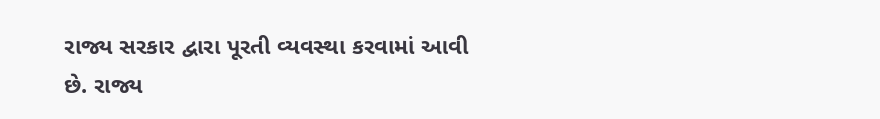રાજ્ય સરકાર દ્વારા પૂરતી વ્યવસ્થા કરવામાં આવી છે. રાજ્ય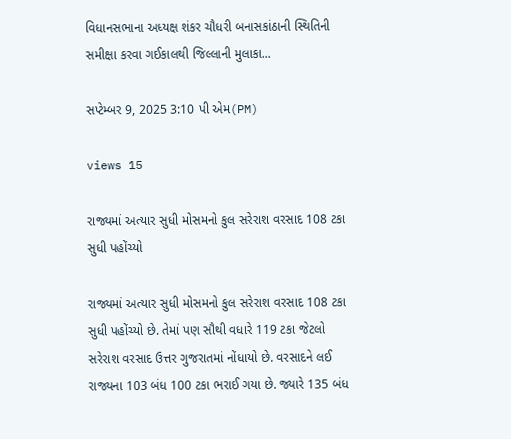વિધાનસભાના અધ્યક્ષ શંકર ચૌધરી બનાસકાંઠાની સ્થિતિની સમીક્ષા કરવા ગઈકાલથી જિલ્લાની મુલાકા...

સપ્ટેમ્બર 9, 2025 3:10 પી એમ(PM)

views 15

રાજ્યમાં અત્યાર સુધી મોસમનો કુલ સરેરાશ વરસાદ 108 ટકા સુધી પહોંચ્યો

રાજ્યમાં અત્યાર સુધી મોસમનો કુલ સરેરાશ વરસાદ 108 ટકા સુધી પહોંચ્યો છે. તેમાં પણ સૌથી વધારે 119 ટકા જેટલો સરેરાશ વરસાદ ઉત્તર ગુજરાતમાં નોંધાયો છે. વરસાદને લઈ રાજ્યના 103 બંધ 100 ટકા ભરાઈ ગયા છે. જ્યારે 135 બંધ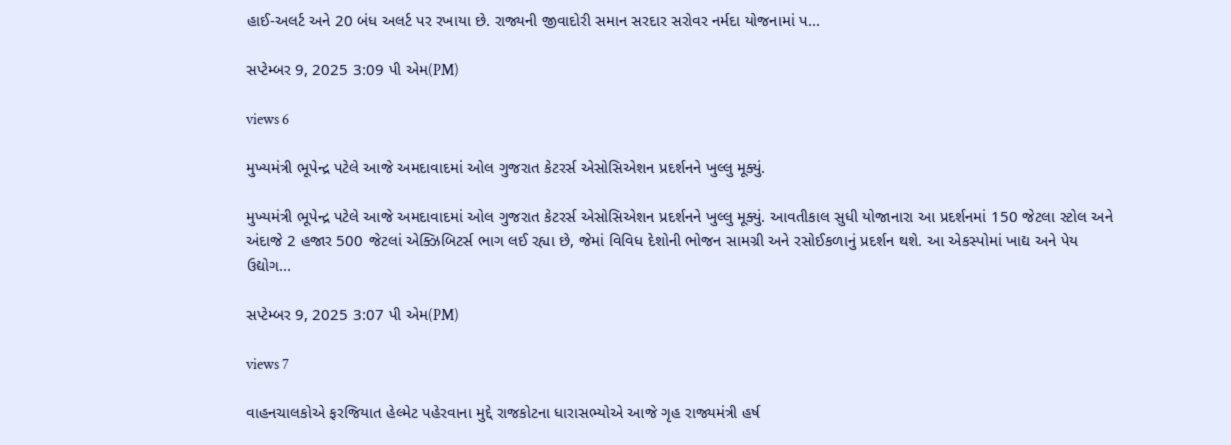હાઈ-અલર્ટ અને 20 બંધ અલર્ટ પર રખાયા છે. રાજ્યની જીવાદોરી સમાન સરદાર સરોવર નર્મદા યોજનામાં પ...

સપ્ટેમ્બર 9, 2025 3:09 પી એમ(PM)

views 6

મુખ્યમંત્રી ભૂપેન્દ્ર પટેલે આજે અમદાવાદમાં ઓલ ગુજરાત કેટરર્સ એસોસિએશન પ્રદર્શનને ખુલ્લુ મૂક્યું.

મુખ્યમંત્રી ભૂપેન્દ્ર પટેલે આજે અમદાવાદમાં ઓલ ગુજરાત કેટરર્સ એસોસિએશન પ્રદર્શનને ખુલ્લુ મૂક્યું. આવતીકાલ સુધી યોજાનારા આ પ્રદર્શનમાં 150 જેટલા સ્ટોલ અને અંદાજે 2 હજાર 500 જેટલાં એક્ઝિબિટર્સ ભાગ લઈ રહ્યા છે, જેમાં વિવિધ દેશોની ભોજન સામગ્રી અને રસોઈકળાનું પ્રદર્શન થશે. આ એકસ્પોમાં ખાદ્ય અને પેય ઉદ્યોગ...

સપ્ટેમ્બર 9, 2025 3:07 પી એમ(PM)

views 7

વાહનચાલકોએ ફરજિયાત હેલ્મેટ પહેરવાના મુદ્દે રાજકોટના ધારાસભ્યોએ આજે ગૃહ રાજ્યમંત્રી હર્ષ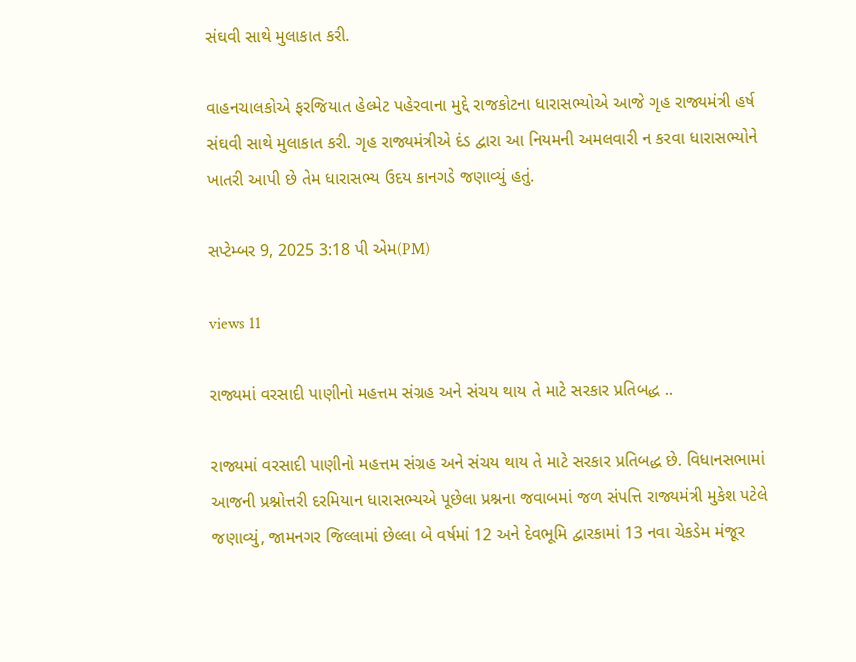સંઘવી સાથે મુલાકાત કરી.

વાહનચાલકોએ ફરજિયાત હેલ્મેટ પહેરવાના મુદ્દે રાજકોટના ધારાસભ્યોએ આજે ગૃહ રાજ્યમંત્રી હર્ષ સંઘવી સાથે મુલાકાત કરી. ગૃહ રાજ્યમંત્રીએ દંડ દ્વારા આ નિયમની અમલવારી ન કરવા ધારાસભ્યોને ખાતરી આપી છે તેમ ધારાસભ્ય ઉદય કાનગડે જણાવ્યું હતું.

સપ્ટેમ્બર 9, 2025 3:18 પી એમ(PM)

views 11

રાજ્યમાં વરસાદી પાણીનો મહત્તમ સંગ્રહ અને સંચય થાય તે માટે સરકાર પ્રતિબદ્ધ ..

રાજ્યમાં વરસાદી પાણીનો મહત્તમ સંગ્રહ અને સંચય થાય તે માટે સરકાર પ્રતિબદ્ધ છે. વિધાનસભામાં આજની પ્રશ્નોત્તરી દરમિયાન ધારાસભ્યએ પૂછેલા પ્રશ્નના જવાબમાં જળ સંપત્તિ રાજ્યમંત્રી મુકેશ પટેલે જણાવ્યું, જામનગર જિલ્લામાં છેલ્લા બે વર્ષમાં 12 અને દેવભૂમિ દ્વારકામાં 13 નવા ચેકડેમ મંજૂર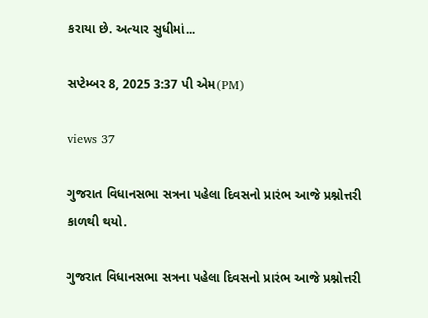કરાયા છે. અત્યાર સુધીમાં...

સપ્ટેમ્બર 8, 2025 3:37 પી એમ(PM)

views 37

ગુજરાત વિધાનસભા સત્રના પહેલા દિવસનો પ્રારંભ આજે પ્રશ્નોત્તરી કાળથી થયો.

ગુજરાત વિધાનસભા સત્રના પહેલા દિવસનો પ્રારંભ આજે પ્રશ્નોત્તરી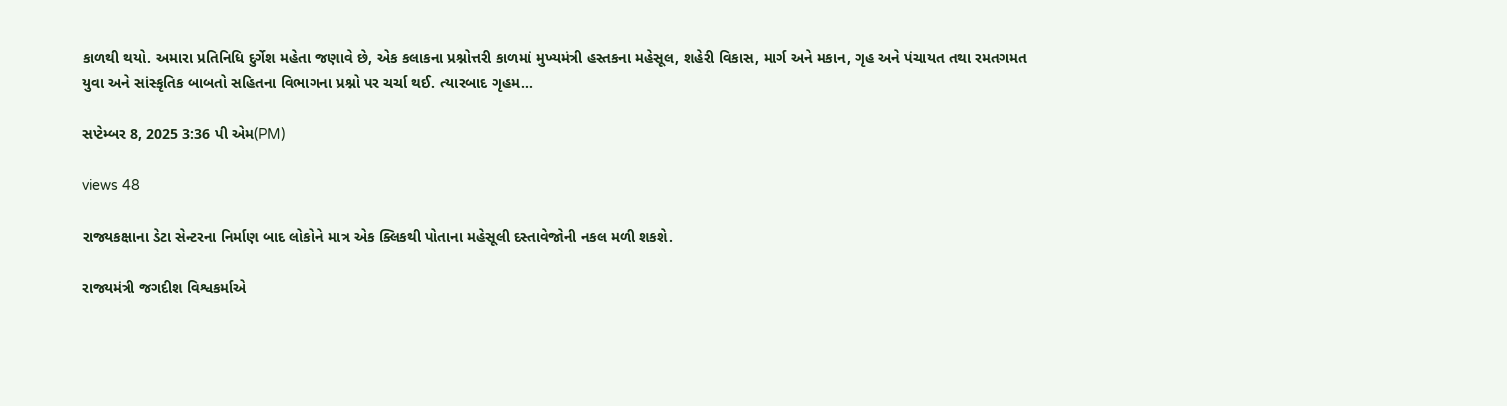કાળથી થયો. અમારા પ્રતિનિધિ દુર્ગેશ મહેતા જણાવે છે, એક કલાકના પ્રશ્નોત્તરી કાળમાં મુખ્યમંત્રી હસ્તકના મહેસૂલ, શહેરી વિકાસ, માર્ગ અને મકાન, ગૃહ અને પંચાયત તથા રમતગમત યુવા અને સાંસ્કૃતિક બાબતો સહિતના વિભાગના પ્રશ્નો પર ચર્ચા થઈ. ત્યારબાદ ગૃહમ...

સપ્ટેમ્બર 8, 2025 3:36 પી એમ(PM)

views 48

રાજ્યકક્ષાના ડેટા સેન્ટરના નિર્માણ બાદ લોકોને માત્ર એક ક્લિકથી પોતાના મહેસૂલી દસ્તાવેજોની નકલ મળી શકશે.

રાજ્યમંત્રી જગદીશ વિશ્વકર્માએ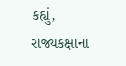કહ્યું, રાજ્યકક્ષાના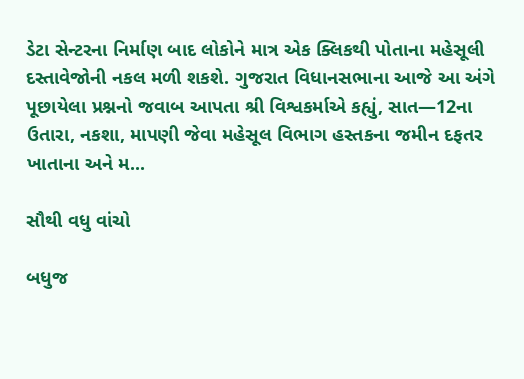ડેટા સેન્ટરના નિર્માણ બાદ લોકોને માત્ર એક ક્લિકથી પોતાના મહેસૂલી દસ્તાવેજોની નકલ મળી શકશે. ગુજરાત વિધાનસભાના આજે આ અંગે પૂછાયેલા પ્રશ્નનો જવાબ આપતા શ્રી વિશ્વકર્માએ કહ્યું, સાત—12ના ઉતારા, નકશા, માપણી જેવા મહેસૂલ વિભાગ હસ્તકના જમીન દફતર ખાતાના અને મ...

સૌથી વધુ વાંચો

બધુજ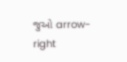જુઓ arrow-right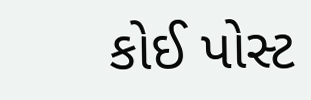કોઈ પોસ્ટ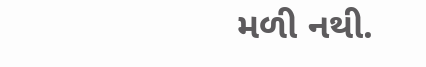મળી નથી.